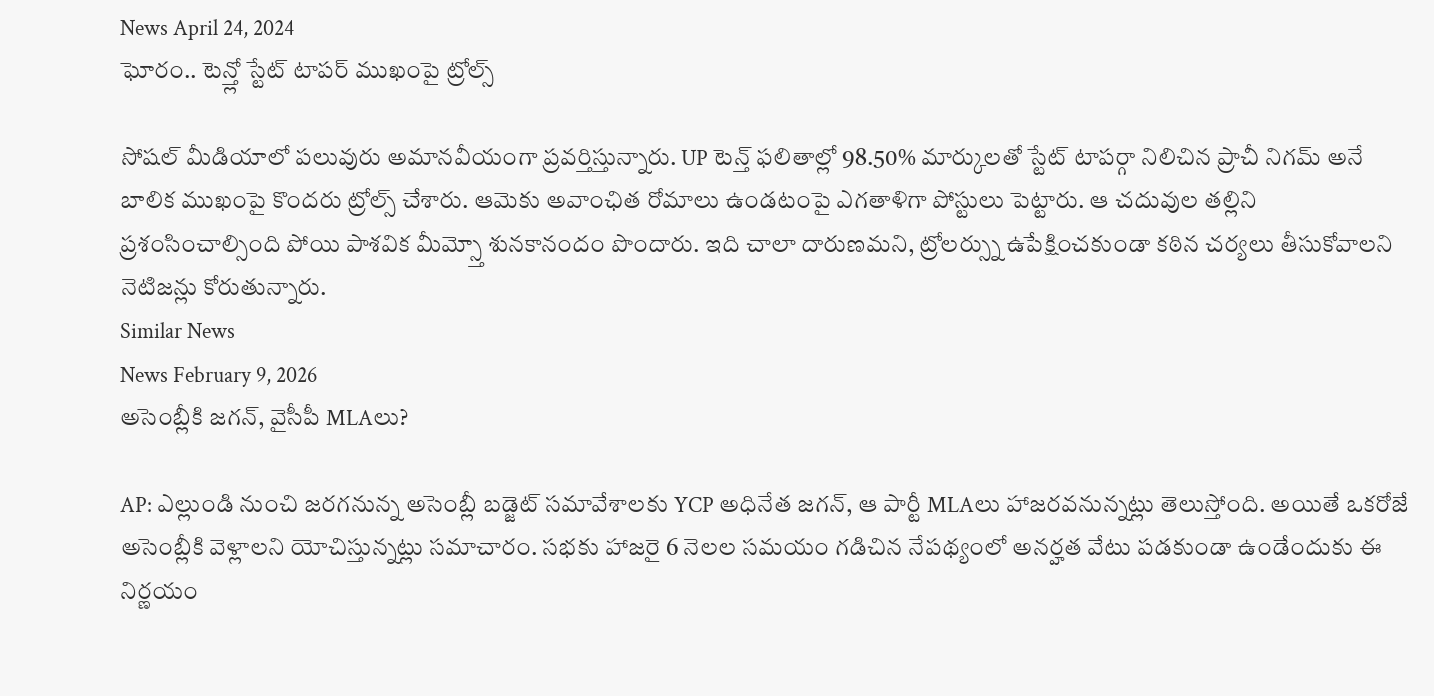News April 24, 2024
ఘోరం.. టెన్త్లో స్టేట్ టాపర్ ముఖంపై ట్రోల్స్

సోషల్ మీడియాలో పలువురు అమానవీయంగా ప్రవర్తిస్తున్నారు. UP టెన్త్ ఫలితాల్లో 98.50% మార్కులతో స్టేట్ టాపర్గా నిలిచిన ప్రాచీ నిగమ్ అనే బాలిక ముఖంపై కొందరు ట్రోల్స్ చేశారు. ఆమెకు అవాంఛిత రోమాలు ఉండటంపై ఎగతాళిగా పోస్టులు పెట్టారు. ఆ చదువుల తల్లిని ప్రశంసించాల్సింది పోయి పాశవిక మీమ్స్తో శునకానందం పొందారు. ఇది చాలా దారుణమని, ట్రోలర్స్ను ఉపేక్షించకుండా కఠిన చర్యలు తీసుకోవాలని నెటిజన్లు కోరుతున్నారు.
Similar News
News February 9, 2026
అసెంబ్లీకి జగన్, వైసీపీ MLAలు?

AP: ఎల్లుండి నుంచి జరగనున్న అసెంబ్లీ బడ్జెట్ సమావేశాలకు YCP అధినేత జగన్, ఆ పార్టీ MLAలు హాజరవనున్నట్లు తెలుస్తోంది. అయితే ఒకరోజే అసెంబ్లీకి వెళ్లాలని యోచిస్తున్నట్లు సమాచారం. సభకు హాజరై 6 నెలల సమయం గడిచిన నేపథ్యంలో అనర్హత వేటు పడకుండా ఉండేందుకు ఈ నిర్ణయం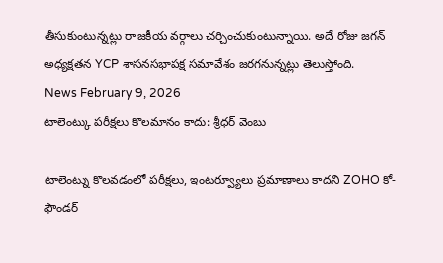తీసుకుంటున్నట్లు రాజకీయ వర్గాలు చర్చించుకుంటున్నాయి. అదే రోజు జగన్ అధ్యక్షతన YCP శాసనసభాపక్ష సమావేశం జరగనున్నట్లు తెలుస్తోంది.
News February 9, 2026
టాలెంట్కు పరీక్షలు కొలమానం కాదు: శ్రీధర్ వెంబు

టాలెంట్ను కొలవడంలో పరీక్షలు, ఇంటర్వ్యూలు ప్రమాణాలు కాదని ZOHO కో-ఫౌండర్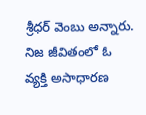శ్రీధర్ వెంబు అన్నారు. నిజ జీవితంలో ఓ వ్యక్తి అసాధారణ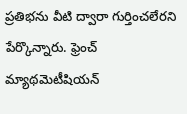ప్రతిభను వీటి ద్వారా గుర్తించలేరని పేర్కొన్నారు. ఫ్రెంచ్ మ్యాథమెటీషియన్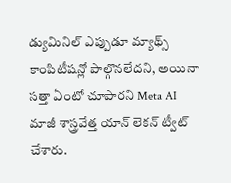డ్యుమినిల్ ఎప్పుడూ మ్యాథ్స్ కాంపిటీషన్లో పాల్గొనలేదని, అయినా సత్తా ఏంటో చూపారని Meta AI మాజీ శాస్త్రవేత్త యాన్ లెకన్ ట్వీట్ చేశారు.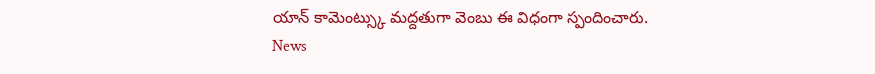యాన్ కామెంట్స్కు మద్దతుగా వెంబు ఈ విధంగా స్పందించారు.
News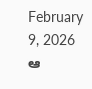February 9, 2026
ఆ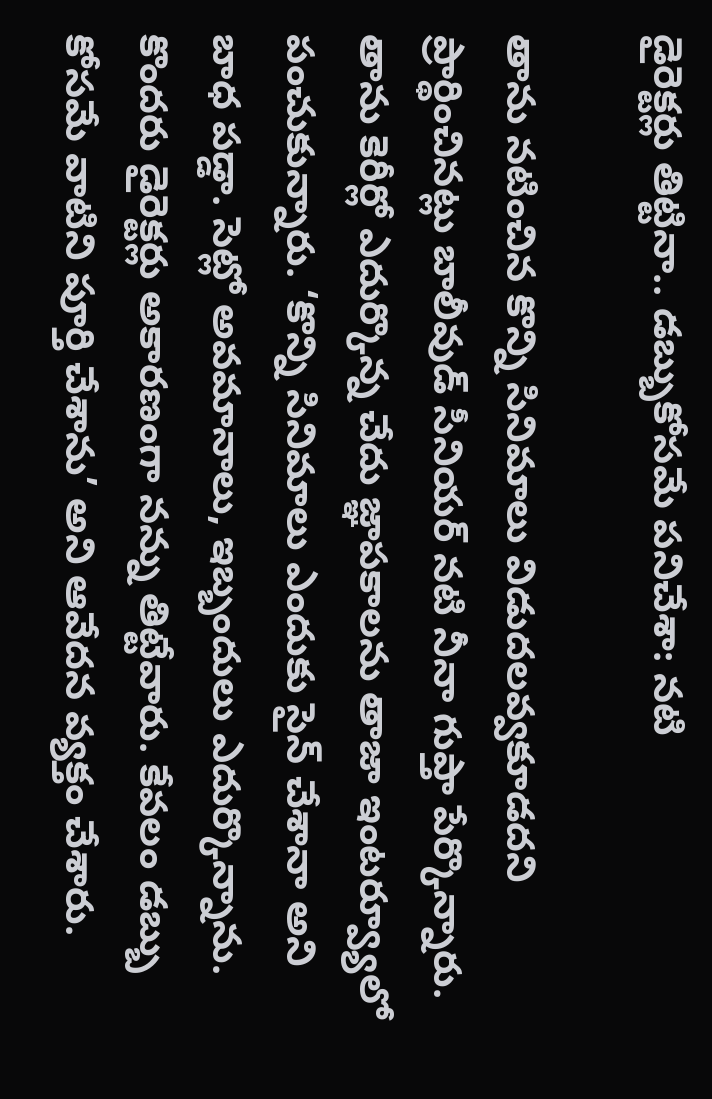డైరెక్టర్లు తిట్టినా.. డబ్బుకోసమే పనిచేశా: నటి

తాను నటించిన కొన్ని సినిమాలు విడుదలవ్వకూడదని ప్రార్థించినట్లు బాలీవుడ్ సీనియర్ నటి నీనా గుప్తా పేర్కొన్నారు. తాను కెరీర్లో ఎదుర్కొన్న చేదు జ్ఞాపకాలను తాజా ఇంటర్వ్యూలో పంచుకున్నారు. ‘కొన్ని సినిమాలు ఎందుకు సైన్ చేశానా అని బాధ పడ్డా. సెట్లో అవమానాలు, ఇబ్బందులు ఎదుర్కొన్నాను. కొందరు డైరెక్టర్లు అకారణంగా నన్ను తిట్టేవారు. కేవలం డబ్బు కోసమే వాటిని పూర్తి చేశాను’ అని ఆవేదన వ్యక్తం చేశారు.